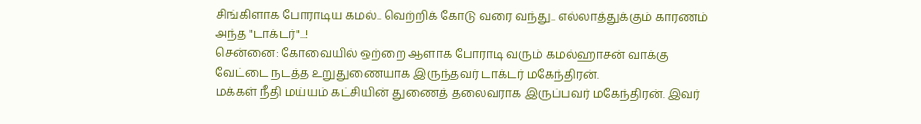சிங்கிளாக போராடிய கமல்.. வெற்றிக் கோடு வரை வந்து.. எல்லாத்துக்கும் காரணம் அந்த "டாக்டர்"...!
சென்னை: கோவையில் ஒற்றை ஆளாக போராடி வரும் கமல்ஹாசன் வாக்கு வேட்டை நடத்த உறுதுணையாக இருந்தவர் டாக்டர் மகேந்திரன்.
மக்கள் நீதி மய்யம் கட்சியின் துணைத் தலைவராக இருப்பவர் மகேந்திரன். இவர்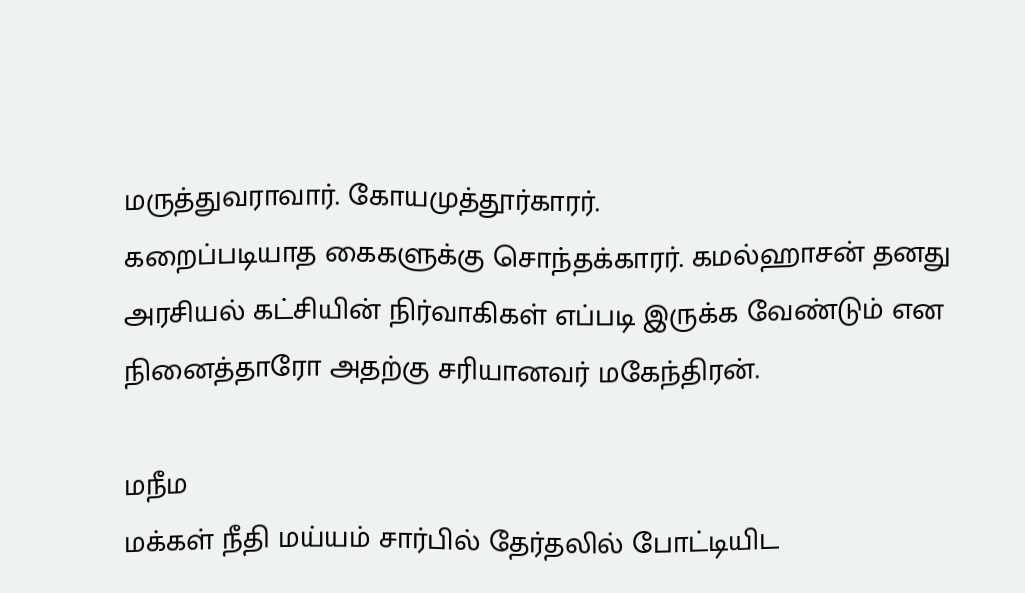மருத்துவராவார். கோயமுத்தூர்காரர்.
கறைப்படியாத கைகளுக்கு சொந்தக்காரர். கமல்ஹாசன் தனது அரசியல் கட்சியின் நிர்வாகிகள் எப்படி இருக்க வேண்டும் என நினைத்தாரோ அதற்கு சரியானவர் மகேந்திரன்.

மநீம
மக்கள் நீதி மய்யம் சார்பில் தேர்தலில் போட்டியிட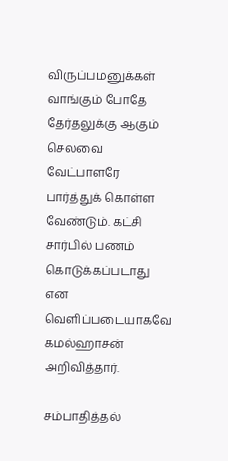விருப்பமனுக்கள் வாங்கும் போதே தேர்தலுக்கு ஆகும் செலவை வேட்பாளரே பார்த்துக் கொள்ள வேண்டும். கட்சி சார்பில் பணம் கொடுக்கப்படாது என வெளிப்படையாகவே கமல்ஹாசன் அறிவித்தார்.

சம்பாதித்தல்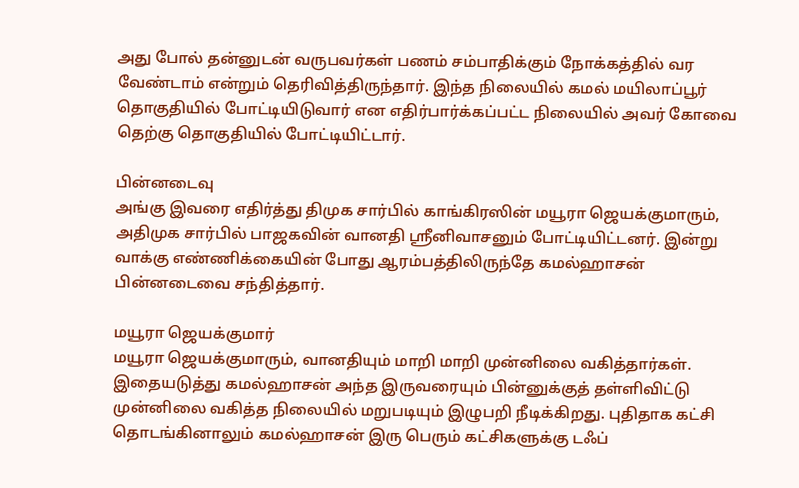அது போல் தன்னுடன் வருபவர்கள் பணம் சம்பாதிக்கும் நோக்கத்தில் வர வேண்டாம் என்றும் தெரிவித்திருந்தார். இந்த நிலையில் கமல் மயிலாப்பூர் தொகுதியில் போட்டியிடுவார் என எதிர்பார்க்கப்பட்ட நிலையில் அவர் கோவை தெற்கு தொகுதியில் போட்டியிட்டார்.

பின்னடைவு
அங்கு இவரை எதிர்த்து திமுக சார்பில் காங்கிரஸின் மயூரா ஜெயக்குமாரும், அதிமுக சார்பில் பாஜகவின் வானதி ஸ்ரீனிவாசனும் போட்டியிட்டனர். இன்று வாக்கு எண்ணிக்கையின் போது ஆரம்பத்திலிருந்தே கமல்ஹாசன் பின்னடைவை சந்தித்தார்.

மயூரா ஜெயக்குமார்
மயூரா ஜெயக்குமாரும், வானதியும் மாறி மாறி முன்னிலை வகித்தார்கள். இதையடுத்து கமல்ஹாசன் அந்த இருவரையும் பின்னுக்குத் தள்ளிவிட்டு முன்னிலை வகித்த நிலையில் மறுபடியும் இழுபறி நீடிக்கிறது. புதிதாக கட்சி தொடங்கினாலும் கமல்ஹாசன் இரு பெரும் கட்சிகளுக்கு டஃப்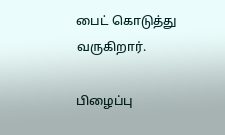பைட் கொடுத்து வருகிறார்.

பிழைப்பு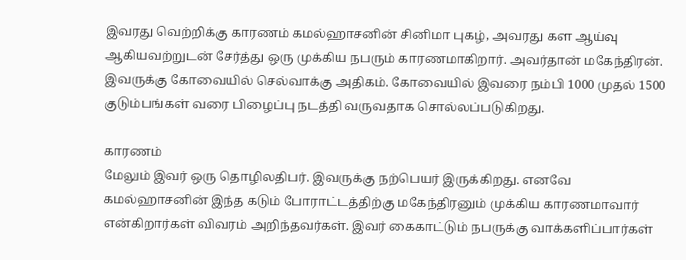இவரது வெற்றிக்கு காரணம் கமல்ஹாசனின் சினிமா புகழ், அவரது கள ஆய்வு ஆகியவற்றுடன் சேர்த்து ஒரு முக்கிய நபரும் காரணமாகிறார். அவர்தான் மகேந்திரன். இவருக்கு கோவையில் செல்வாக்கு அதிகம். கோவையில் இவரை நம்பி 1000 முதல் 1500 குடும்பங்கள் வரை பிழைப்பு நடத்தி வருவதாக சொல்லப்படுகிறது.

காரணம்
மேலும் இவர் ஒரு தொழிலதிபர். இவருக்கு நற்பெயர் இருக்கிறது. எனவே கமல்ஹாசனின் இந்த கடும் போராட்டத்திற்கு மகேந்திரனும் முக்கிய காரணமாவார் என்கிறார்கள் விவரம் அறிந்தவர்கள். இவர் கைகாட்டும் நபருக்கு வாக்களிப்பார்கள்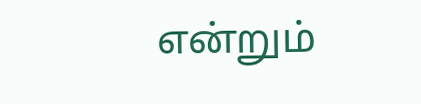என்றும்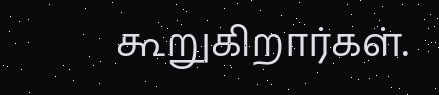கூறுகிறார்கள்.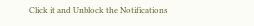Click it and Unblock the Notifications